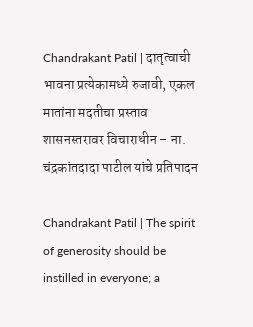Chandrakant Patil | दातृत्वाची भावना प्रत्येकामध्ये रुजावी, एकल मातांना मदतीचा प्रस्ताव शासनस्तरावर विचाराधीन – ना. चंद्रकांतदादा पाटील यांचे प्रतिपादन

Chandrakant Patil | The spirit of generosity should be instilled in everyone; a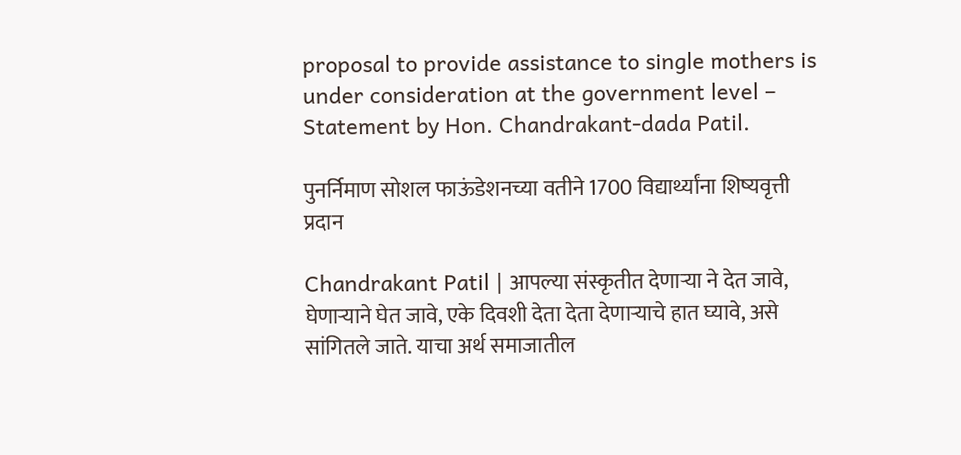proposal to provide assistance to single mothers is under consideration at the government level – Statement by Hon. Chandrakant-dada Patil.

पुनर्निमाण सोशल फाऊंडेशनच्या वतीने 1700 विद्यार्थ्यांना शिष्यवृत्ती प्रदान

Chandrakant Patil | आपल्या संस्कृतीत देणाऱ्या ने देत जावे, घेणाऱ्याने घेत जावे, एके दिवशी देता देता देणाऱ्याचे हात घ्यावे, असे सांगितले जाते. याचा अर्थ समाजातील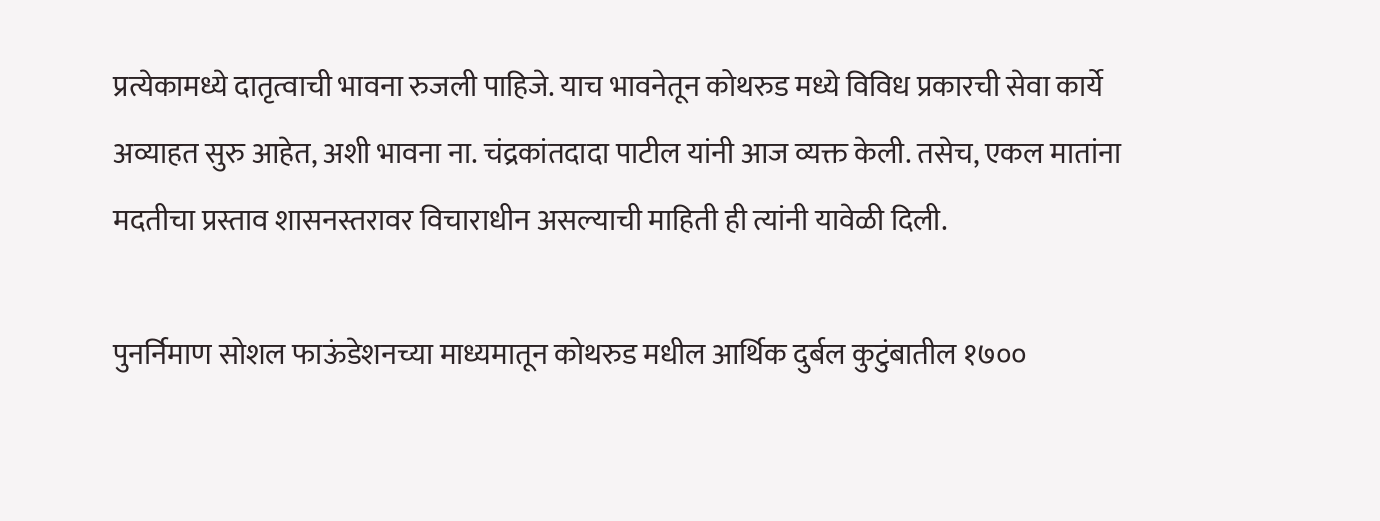प्रत्येकामध्ये दातृत्वाची भावना रुजली पाहिजे. याच भावनेतून कोथरुड मध्ये विविध प्रकारची सेवा कार्ये अव्याहत सुरु आहेत, अशी भावना ना. चंद्रकांतदादा पाटील यांनी आज व्यक्त केली. तसेच, एकल मातांना मदतीचा प्रस्ताव शासनस्तरावर विचाराधीन असल्याची माहिती ही त्यांनी यावेळी दिली.

पुनर्निमाण सोशल फाऊंडेशनच्या माध्यमातून कोथरुड मधील आर्थिक दुर्बल कुटुंबातील १७००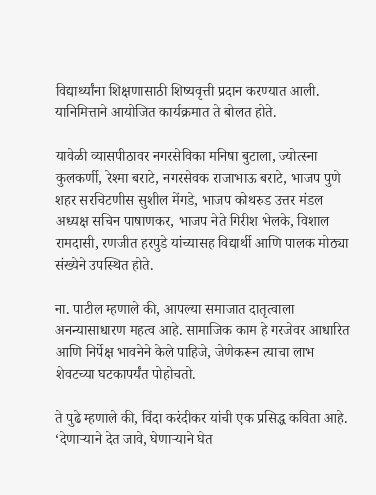विद्यार्थ्यांना शिक्षणासाठी शिष्यवृत्ती प्रदान करण्यात आली. यानिमित्ताने आयोजित कार्यक्रमात ते बोलत होते.

यावेळी व्यासपीठावर नगरसेविका मनिषा बुटाला, ज्योत्स्ना कुलकर्णी, रेश्मा बराटे, नगरसेवक राजाभाऊ बराटे, भाजप पुणे शहर सरचिटणीस सुशील मेंगडे, भाजप कोथरुड उत्तर मंडल अध्यक्ष सचिन पाषाणकर, भाजप नेते गिरीश भेलके, विशाल रामदासी, रणजीत हरपुडे यांच्यासह विद्यार्थी आणि पालक मोठ्या संख्येने उपस्थित होते.

ना. पाटील म्हणाले की, आपल्या समाजात दातृत्वाला अनन्यासाधारण महत्व आहे. सामाजिक काम हे गरजेवर आधारित आणि निर्पेक्ष भावनेने केले पाहिजे, जेणेकरून त्याचा लाभ शेवटच्या घटकापर्यंत पोहोचतो.

ते पुढे म्हणाले की, विंदा करंदीकर यांची एक प्रसिद्ध कविता आहे. ‘देणाऱ्याने देत जावे, घेणाऱ्याने घेत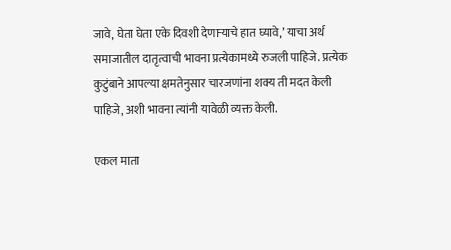जावे, घेता घेता एके दिवशी देणाऱ्याचे हात घ्यावे,’ याचा अर्थ समाजातील दातृत्वाची भावना प्रत्येकामध्ये रुजली पाहिजे. प्रत्येक कुटुंबाने आपल्या क्षमतेनुसार चारजणांना शक्य ती मदत केली पाहिजे, अशी भावना त्यांनी यावेळी व्यक्त केली.

एकल माता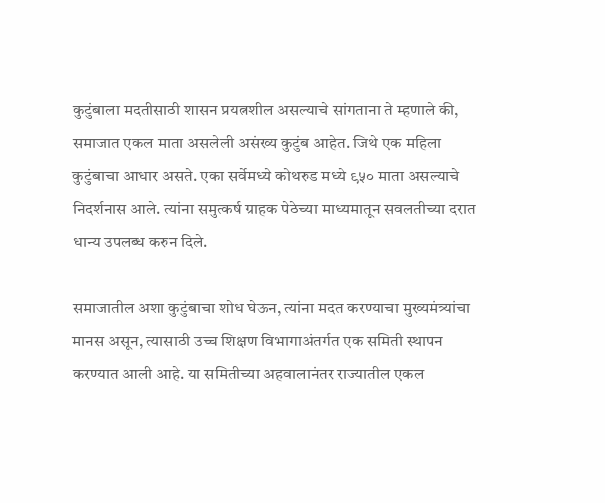कुटुंबाला मदतीसाठी शासन प्रयत्नशील असल्याचे सांगताना ते म्हणाले की, समाजात एकल माता असलेली असंख्य कुटुंब आहेत. जिथे एक महिला कुटुंबाचा आधार असते. एका सर्वेमध्ये कोथरुड मध्ये ९५० माता असल्याचे निदर्शनास आले. त्यांना समुत्कर्ष ग्राहक पेठेच्या माध्यमातून सवलतीच्या दरात धान्य उपलब्ध करुन दिले.

समाजातील अशा कुटुंबाचा शोध घेऊन, त्यांना मदत करण्याचा मुख्यमंत्र्यांचा मानस असून, त्यासाठी उच्च शिक्षण विभागाअंतर्गत एक समिती स्थापन करण्यात आली आहे. या समितीच्या अहवालानंतर राज्यातील एकल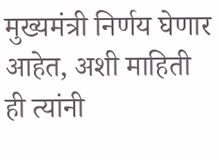मुख्यमंत्री निर्णय घेणार आहेत, अशी माहिती ही त्यांनी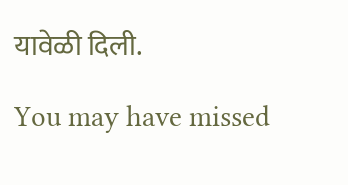यावेळी दिली.

You may have missed